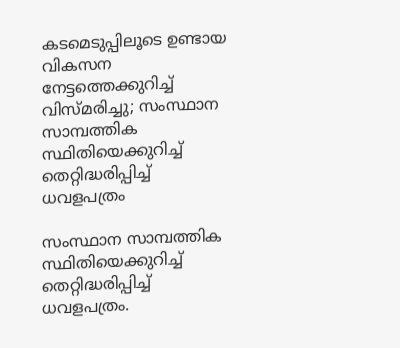കടമെടുപ്പിലൂടെ ഉണ്ടായ വികസന നേട്ടത്തെക്കുറിച്ച് വിസ്മരിച്ചു; സംസ്ഥാന സാമ്പത്തിക സ്ഥിതിയെക്കുറിച്ച് തെറ്റിദ്ധരിപ്പിച്ച് ധവളപത്രം

സംസ്ഥാന സാമ്പത്തിക സ്ഥിതിയെക്കുറിച്ച് തെറ്റിദ്ധരിപ്പിച്ച് ധവളപത്രം.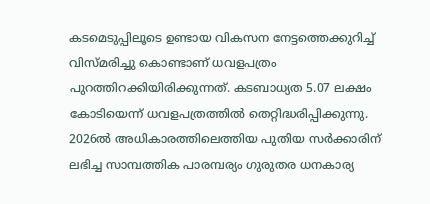കടമെടുപ്പിലൂടെ ഉണ്ടായ വികസന നേട്ടത്തെക്കുറിച്ച് വിസ്മരിച്ചു കൊണ്ടാണ് ധവളപത്രം പുറത്തിറക്കിയിരിക്കുന്നത്. കടബാധ്യത 5.07 ലക്ഷം കോടിയെന്ന് ധവളപത്രത്തിൽ തെറ്റിദ്ധരിപ്പിക്കുന്നു.
2026ൽ അധികാരത്തിലെത്തിയ പുതിയ സർക്കാരിന് ലഭിച്ച സാമ്പത്തിക പാരമ്പര്യം ഗുരുതര ധനകാര്യ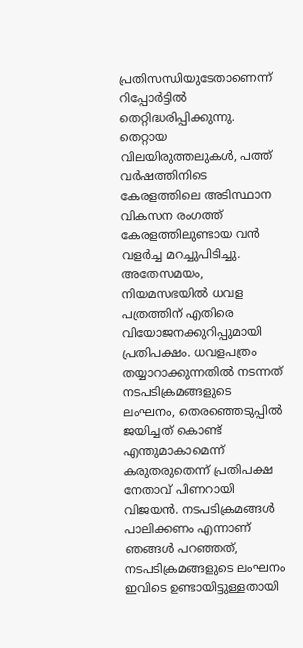പ്രതിസന്ധിയുടേതാണെന്ന് റിപ്പോർട്ടിൽ തെറ്റിദ്ധരിപ്പിക്കുന്നു. തെറ്റായ വിലയിരുത്തലുകൾ, പത്ത് വർഷത്തിനിടെ കേരളത്തിലെ അടിസ്ഥാന വികസന രംഗത്ത് കേരളത്തിലുണ്ടായ വൻ വളർച്ച മറച്ചുപിടിച്ചു.
അതേസമയം, നിയമസഭയിൽ ധവള പത്രത്തിന് എതിരെ വിയോജനക്കുറിപ്പുമായി പ്രതിപക്ഷം. ധവളപത്രം തയ്യാറാക്കുന്നതിൽ നടന്നത് നടപടിക്രമങ്ങളുടെ ലംഘനം, തെരഞ്ഞെടുപ്പിൽ ജയിച്ചത് കൊണ്ട് എന്തുമാകാമെന്ന് കരുതരുതെന്ന് പ്രതിപക്ഷ നേതാവ് പിണറായി വിജയൻ. നടപടിക്രമങ്ങൾ പാലിക്കണം എന്നാണ് ഞങ്ങൾ പറഞ്ഞത്, നടപടിക്രമങ്ങളുടെ ലംഘനം ഇവിടെ ഉണ്ടായിട്ടുള്ളതായി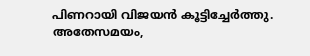പിണറായി വിജയൻ കൂട്ടിച്ചേർത്തു.
അതേസമയം,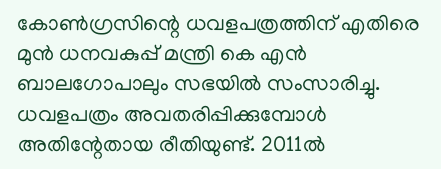കോൺഗ്രസിന്റെ ധവളപത്രത്തിന് എതിരെ മുൻ ധനവകുപ്പ് മന്ത്രി കെ എൻ ബാലഗോപാലും സഭയിൽ സംസാരിച്ചു. ധവളപത്രം അവതരിപ്പിക്കുമ്പോൾ അതിന്റേതായ രീതിയുണ്ട്. 2011ൽ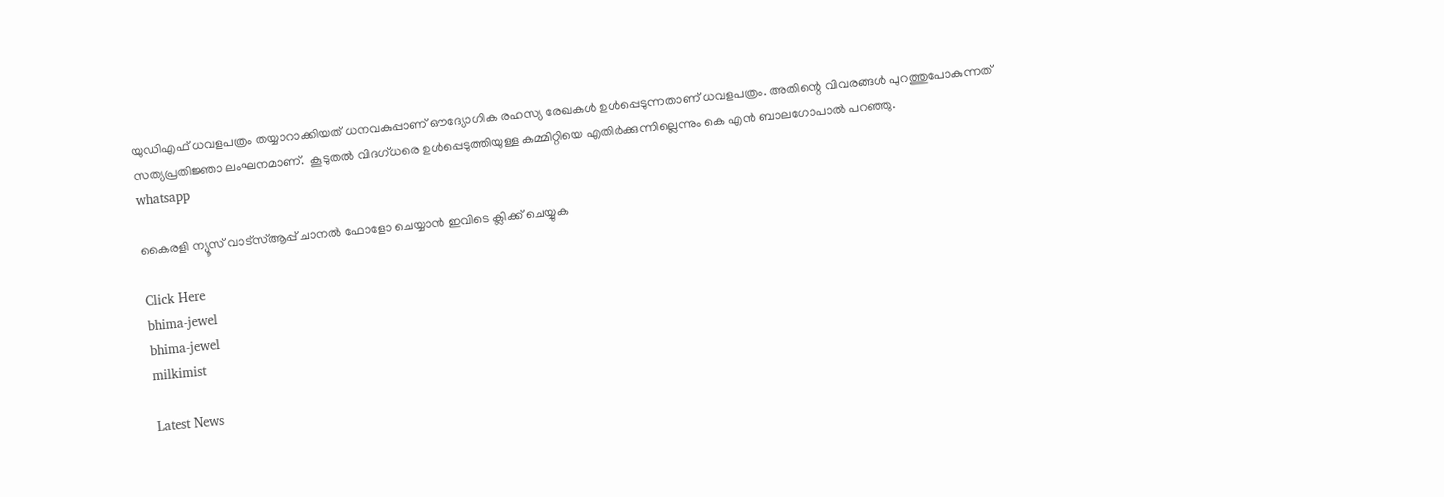യുഡിഎഫ് ധവളപത്രം തയ്യാറാക്കിയത് ധനവകുപ്പാണ് ഔദ്യോഗിക രഹസ്യ രേഖകൾ ഉൾപ്പെടുന്നതാണ് ധവളപത്രം. അതിന്റെ വിവരങ്ങൾ പുറത്തുപോകുന്നത് സത്യപ്രതിജ്ഞാ ലംഘനമാണ്.  കൂടുതൽ വിദഗ്ധരെ ഉൾപ്പെടുത്തിയുള്ള കമ്മിറ്റിയെ എതിർക്കുന്നില്ലെന്നും കെ എൻ ബാലഗോപാൽ പറ‍ഞ്ഞു.
whatsapp

കൈരളി ന്യൂസ് വാട്‌സ്ആപ്പ് ചാനല്‍ ഫോളോ ചെയ്യാന്‍ ഇവിടെ ക്ലിക്ക് ചെയ്യുക

Click Here
bhima-jewel
bhima-jewel
milkimist

Latest News